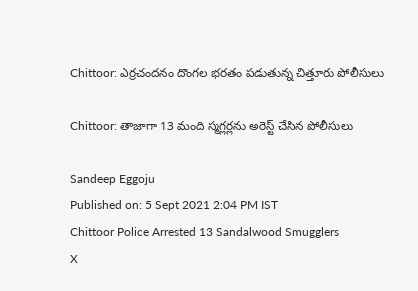Chittoor: ఎర్రచందనం దొంగల భరతం పడుతున్న చిత్తూరు పోలీసులు

Chittoor: తాజాగా 13 మంది స్మగ్లర్లను అరెస్ట్ చేసిన పోలీసులు

Sandeep Eggoju
Published on: 5 Sept 2021 2:04 PM IST
Chittoor Police Arrested 13 Sandalwood Smugglers
X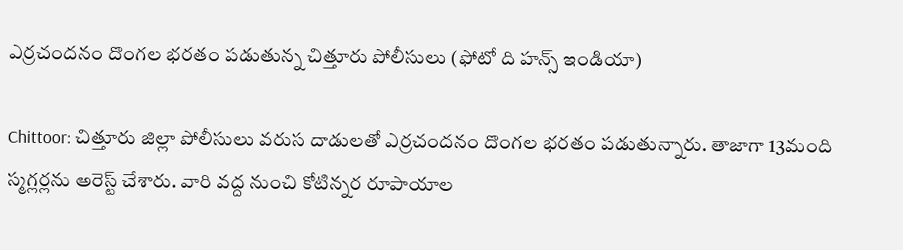ఎర్రచందనం దొంగల భరతం పడుతున్న చిత్తూరు పోలీసులు (ఫోటో ది హన్స్ ఇండియా)

Chittoor: చిత్తూరు జిల్లా పోలీసులు వరుస దాడులతో ఎర్రచందనం దొంగల భరతం పడుతున్నారు. తాజాగా 13మంది స్మగ్లర్లను అరెస్ట్‌ చేశారు. వారి వద్ద నుంచి కోటిన్నర రూపాయాల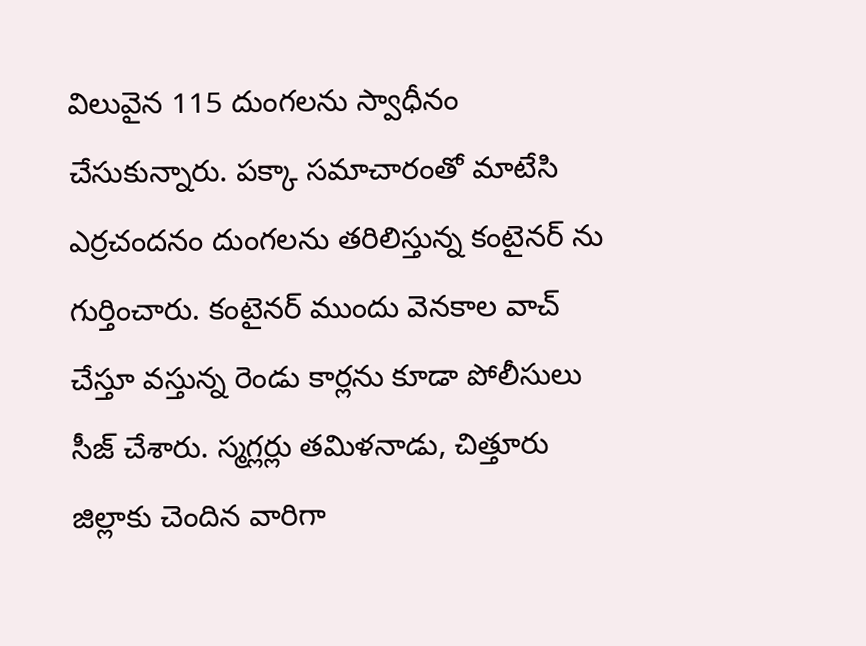విలువైన 115 దుంగలను స్వాధీనం చేసుకున్నారు. పక్కా సమాచారంతో మాటేసి ఎర్రచందనం దుంగలను తరిలిస్తున్న కంటైనర్ ను గుర్తించారు. కంటైనర్ ముందు వెనకాల వాచ్‌ చేస్తూ వస్తున్న రెండు కార్లను కూడా పోలీసులు సీజ్ చేశారు. స్మగ్లర్లు తమిళనాడు, చిత్తూరు జిల్లాకు చెందిన వారిగా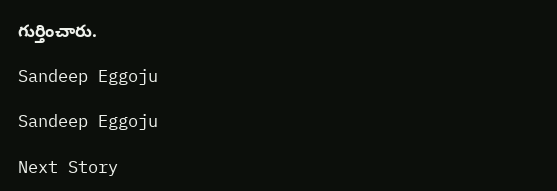గుర్తించారు.

Sandeep Eggoju

Sandeep Eggoju

Next Story